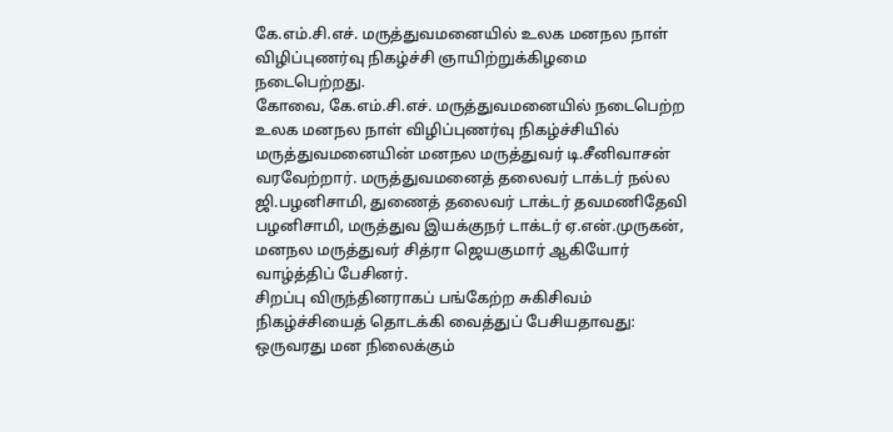கே.எம்.சி.எச். மருத்துவமனையில் உலக மனநல நாள் விழிப்புணர்வு நிகழ்ச்சி ஞாயிற்றுக்கிழமை நடைபெற்றது.
கோவை, கே.எம்.சி.எச். மருத்துவமனையில் நடைபெற்ற உலக மனநல நாள் விழிப்புணர்வு நிகழ்ச்சியில் மருத்துவமனையின் மனநல மருத்துவர் டி.சீனிவாசன் வரவேற்றார். மருத்துவமனைத் தலைவர் டாக்டர் நல்ல ஜி.பழனிசாமி, துணைத் தலைவர் டாக்டர் தவமணிதேவி பழனிசாமி, மருத்துவ இயக்குநர் டாக்டர் ஏ.என்.முருகன், மனநல மருத்துவர் சித்ரா ஜெயகுமார் ஆகியோர் வாழ்த்திப் பேசினர்.
சிறப்பு விருந்தினராகப் பங்கேற்ற சுகிசிவம் நிகழ்ச்சியைத் தொடக்கி வைத்துப் பேசியதாவது: ஒருவரது மன நிலைக்கும்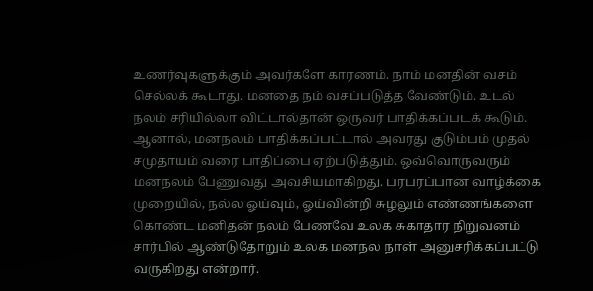உணர்வுகளுக்கும் அவர்களே காரணம். நாம் மனதின் வசம் செல்லக் கூடாது. மனதை நம் வசப்படுத்த வேண்டும். உடல் நலம் சரியில்லா விட்டால்தான் ஒருவர் பாதிக்கப்படக் கூடும். ஆனால், மனநலம் பாதிக்கப்பட்டால் அவரது குடும்பம் முதல் சமுதாயம் வரை பாதிப்பை ஏற்படுத்தும். ஒவ்வொருவரும் மனநலம் பேணுவது அவசியமாகிறது. பரபரப்பான வாழ்க்கை முறையில், நல்ல ஓய்வும், ஓய்வின்றி சுழலும் எண்ணங்களை கொண்ட மனிதன் நலம் பேணவே உலக சுகாதார நிறுவனம் சார்பில் ஆண்டுதோறும் உலக மனநல நாள் அனுசரிக்கப்பட்டு வருகிறது என்றார்.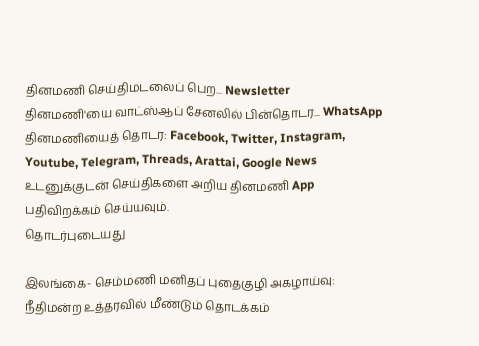தினமணி செய்திமடலைப் பெற... Newsletter
தினமணி'யை வாட்ஸ்ஆப் சேனலில் பின்தொடர... WhatsApp
தினமணியைத் தொடர: Facebook, Twitter, Instagram, Youtube, Telegram, Threads, Arattai, Google News
உடனுக்குடன் செய்திகளை அறிய தினமணி App பதிவிறக்கம் செய்யவும்.
தொடர்புடையது

இலங்கை- செம்மணி மனிதப் புதைகுழி அகழாய்வு: நீதிமன்ற உத்தரவில் மீண்டும் தொடக்கம்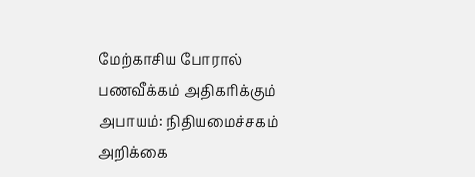மேற்காசிய போரால் பணவீக்கம் அதிகரிக்கும் அபாயம்: நிதியமைச்சகம் அறிக்கை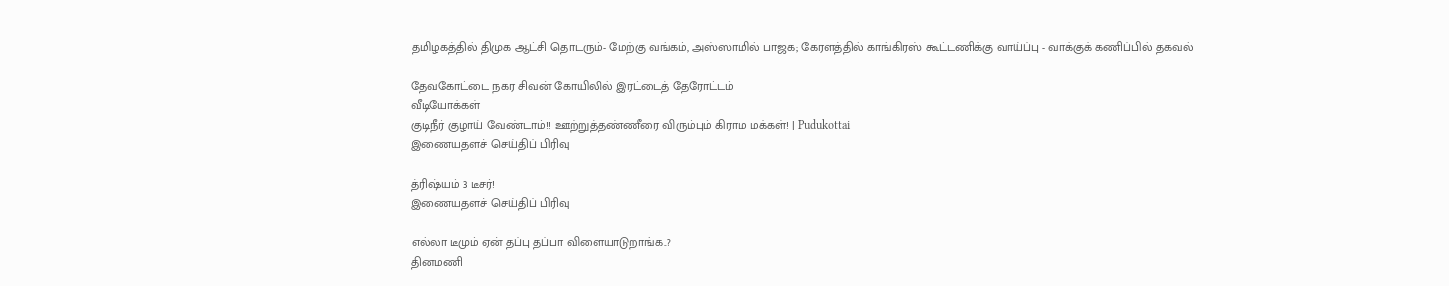தமிழகத்தில் திமுக ஆட்சி தொடரும்- மேற்கு வங்கம், அஸ்ஸாமில் பாஜக; கேரளத்தில் காங்கிரஸ் கூட்டணிக்கு வாய்ப்பு - வாக்குக் கணிப்பில் தகவல்

தேவகோட்டை நகர சிவன் கோயிலில் இரட்டைத் தேரோட்டம்
வீடியோக்கள்
குடிநீர் குழாய் வேண்டாம்!! ஊற்றுத்தண்ணீரை விரும்பும் கிராம மக்கள்! | Pudukottai
இணையதளச் செய்திப் பிரிவு

த்ரிஷ்யம் 3 டீசர்!
இணையதளச் செய்திப் பிரிவு

எல்லா டீமும் ஏன் தப்பு தப்பா விளையாடுறாங்க..?
தினமணி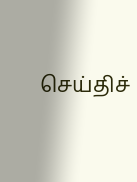செய்திச்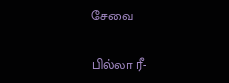சேவை

பில்லா ரீ-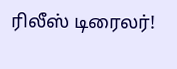ரிலீஸ் டிரைலர்!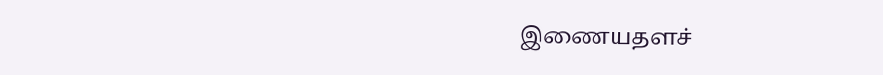இணையதளச்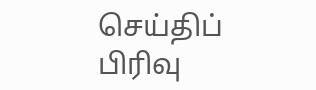செய்திப் பிரிவு